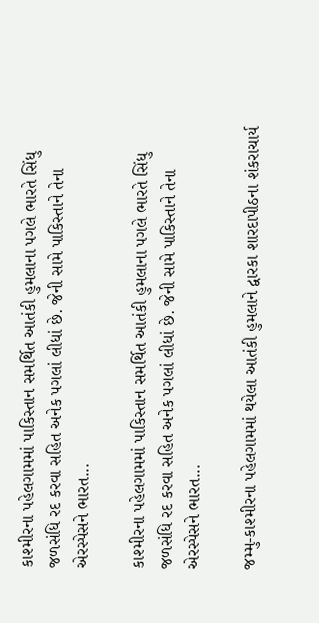કાશ્મીરના પહેલગામમાં પાકિસ્તાન સમર્થિત આતંકી હુમલાના પગલે ભારતે સિંધુ જળસંધિ રદ કરવા સહિત અનેક પગલાં લીધાં છે. જેની સામે પાકિસ્તાને તેના એરસ્પેસને ભારત...

કાશ્મીરના પહેલગામમાં પાકિસ્તાન સમર્થિત આતંકી હુમલાના પગલે ભારતે સિંધુ જળસંધિ રદ કરવા સહિત અનેક પગલાં લીધાં છે. જેની સામે પાકિસ્તાને તેના એરસ્પેસને ભારત...

જમ્મુ-કાશ્મીરના પહેલગામમાં થયેલા આતંકી હુમલાને દ્વારકા શારદાપીઠના શંકરાચાર્ય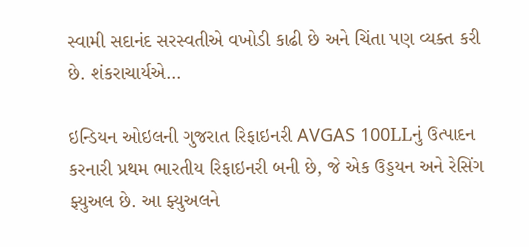સ્વામી સદાનંદ સરસ્વતીએ વખોડી કાઢી છે અને ચિંતા પણ વ્યક્ત કરી છે. શંકરાચાર્યએ...

ઇન્ડિયન ઓઇલની ગુજરાત રિફાઇનરી AVGAS 100LLનું ઉત્પાદન કરનારી પ્રથમ ભારતીય રિફાઇનરી બની છે, જે એક ઉડ્ડયન અને રેસિંગ ફ્યુઅલ છે. આ ફ્યુઅલને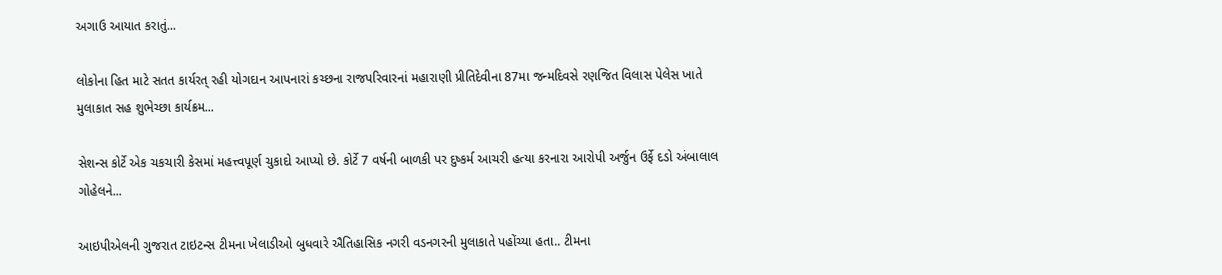અગાઉ આયાત કરાતું...

લોકોના હિત માટે સતત કાર્યરત્ રહી યોગદાન આપનારાં કચ્છના રાજપરિવારનાં મહારાણી પ્રીતિદેવીના 87મા જન્મદિવસે રણજિત વિલાસ પેલેસ ખાતે મુલાકાત સહ શુભેચ્છા કાર્યક્રમ...

સેશન્સ કોર્ટે એક ચકચારી કેસમાં મહત્ત્વપૂર્ણ ચુકાદો આપ્યો છે. કોર્ટે 7 વર્ષની બાળકી પર દુષ્કર્મ આચરી હત્યા કરનારા આરોપી અર્જુન ઉર્ફે દડો અંબાલાલ ગોહેલને...

આઇપીએલની ગુજરાત ટાઇટન્સ ટીમના ખેલાડીઓ બુધવારે ઐતિહાસિક નગરી વડનગરની મુલાકાતે પહોંચ્યા હતા.. ટીમના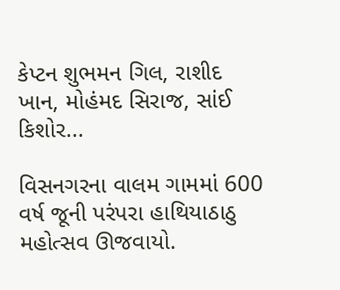કેપ્ટન શુભમન ગિલ, રાશીદ ખાન, મોહંમદ સિરાજ, સાંઈ કિશોર...

વિસનગરના વાલમ ગામમાં 600 વર્ષ જૂની પરંપરા હાથિયાઠાઠુ મહોત્સવ ઊજવાયો.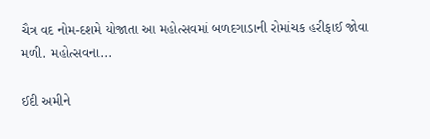ચૈત્ર વદ નોમ-દશમે યોજાતા આ મહોત્સવમાં બળદગાડાની રોમાંચક હરીફાઈ જોવા મળી. મહોત્સવના...

ઈદી અમીને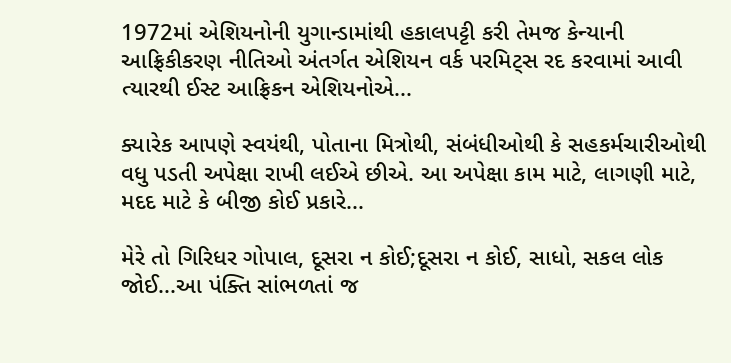1972માં એશિયનોની યુગાન્ડામાંથી હકાલપટ્ટી કરી તેમજ કેન્યાની આફ્રિકીકરણ નીતિઓ અંતર્ગત એશિયન વર્ક પરમિટ્સ રદ કરવામાં આવી ત્યારથી ઈસ્ટ આફ્રિકન એશિયનોએ...

ક્યારેક આપણે સ્વયંથી, પોતાના મિત્રોથી, સંબંધીઓથી કે સહકર્મચારીઓથી વધુ પડતી અપેક્ષા રાખી લઈએ છીએ. આ અપેક્ષા કામ માટે, લાગણી માટે, મદદ માટે કે બીજી કોઈ પ્રકારે...

મેરે તો ગિરિધર ગોપાલ, દૂસરા ન કોઈ;દૂસરા ન કોઈ, સાધો, સકલ લોક જોઈ...આ પંક્તિ સાંભળતાં જ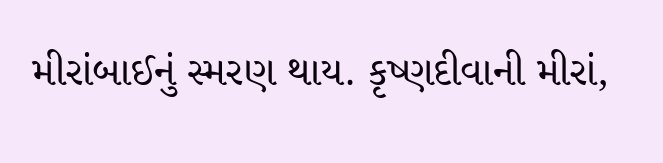મીરાંબાઈનું સ્મરણ થાય. કૃષ્ણદીવાની મીરાં,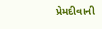પ્રેમદીવાની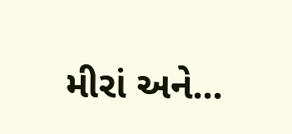મીરાં અને...